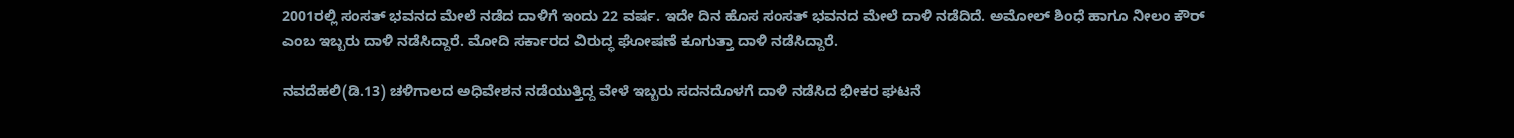2001ರಲ್ಲಿ ಸಂಸತ್ ಭವನದ ಮೇಲೆ ನಡೆದ ದಾಳಿಗೆ ಇಂದು 22 ವರ್ಷ. ಇದೇ ದಿನ ಹೊಸ ಸಂಸತ್ ಭವನದ ಮೇಲೆ ದಾಳಿ ನಡೆದಿದೆ. ಅಮೋಲ್ ಶಿಂಧೆ ಹಾಗೂ ನೀಲಂ ಕೌರ್ ಎಂಬ ಇಬ್ಬರು ದಾಳಿ ನಡೆಸಿದ್ದಾರೆ. ಮೋದಿ ಸರ್ಕಾರದ ವಿರುದ್ಧ ಘೋಷಣೆ ಕೂಗುತ್ತಾ ದಾಳಿ ನಡೆಸಿದ್ದಾರೆ.

ನವದೆಹಲಿ(ಡಿ.13) ಚಳಿಗಾಲದ ಅಧಿವೇಶನ ನಡೆಯುತ್ತಿದ್ದ ವೇಳೆ ಇಬ್ಬರು ಸದನದೊಳಗೆ ದಾಳಿ ನಡೆಸಿದ ಭೀಕರ ಘಟನೆ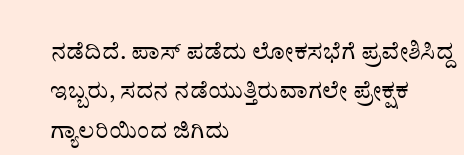ನಡೆದಿದೆ. ಪಾಸ್ ಪಡೆದು ಲೋಕಸಭೆಗೆ ಪ್ರವೇಶಿಸಿದ್ದ ಇಬ್ಬರು, ಸದನ ನಡೆಯುತ್ತಿರುವಾಗಲೇ ಪ್ರೇಕ್ಷಕ ಗ್ಯಾಲರಿಯಿಂದ ಜಿಗಿದು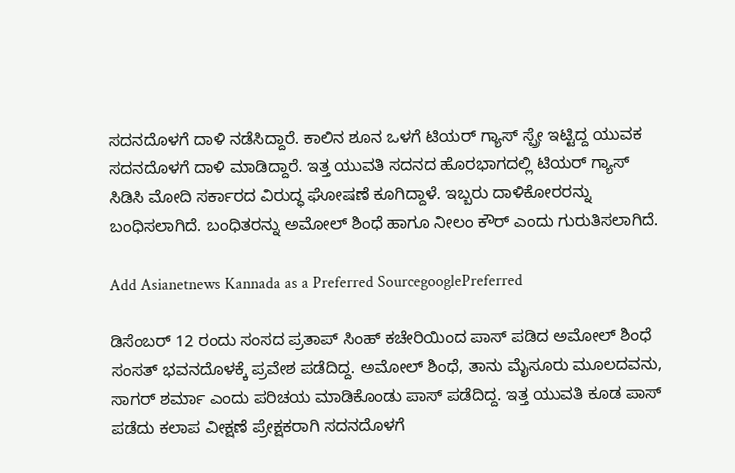ಸದನದೊಳಗೆ ದಾಳಿ ನಡೆಸಿದ್ದಾರೆ. ಕಾಲಿನ ಶೂನ ಒಳಗೆ ಟಿಯರ್ ಗ್ಯಾಸ್ ಸ್ಪ್ರೇ ಇಟ್ಟಿದ್ದ ಯುವಕ ಸದನದೊಳಗೆ ದಾಳಿ ಮಾಡಿದ್ದಾರೆ. ಇತ್ತ ಯುವತಿ ಸದನದ ಹೊರಭಾಗದಲ್ಲಿ ಟಿಯರ್ ಗ್ಯಾಸ್ ಸಿಡಿಸಿ ಮೋದಿ ಸರ್ಕಾರದ ವಿರುದ್ಧ ಘೋಷಣೆ ಕೂಗಿದ್ದಾಳೆ. ಇಬ್ಬರು ದಾಳಿಕೋರರನ್ನು ಬಂಧಿಸಲಾಗಿದೆ. ಬಂಧಿತರನ್ನು ಅಮೋಲ್ ಶಿಂಧೆ ಹಾಗೂ ನೀಲಂ ಕೌರ್ ಎಂದು ಗುರುತಿಸಲಾಗಿದೆ.

Add Asianetnews Kannada as a Preferred SourcegooglePreferred

ಡಿಸೆಂಬರ್ 12 ರಂದು ಸಂಸದ ಪ್ರತಾಪ್ ಸಿಂಹ್ ಕಚೇರಿಯಿಂದ ಪಾಸ್ ಪಡಿದ ಅಮೋಲ್ ಶಿಂಧೆ ಸಂಸತ್ ಭವನದೊಳಕ್ಕೆ ಪ್ರವೇಶ ಪಡೆದಿದ್ದ. ಅಮೋಲ್ ಶಿಂಧೆ, ತಾನು ಮೈಸೂರು ಮೂಲದವನು, ಸಾಗರ್ ಶರ್ಮಾ ಎಂದು ಪರಿಚಯ ಮಾಡಿಕೊಂಡು ಪಾಸ್ ಪಡೆದಿದ್ದ. ಇತ್ತ ಯುವತಿ ಕೂಡ ಪಾಸ್ ಪಡೆದು ಕಲಾಪ ವೀಕ್ಷಣೆ ಪ್ರೇಕ್ಷಕರಾಗಿ ಸದನದೊಳಗೆ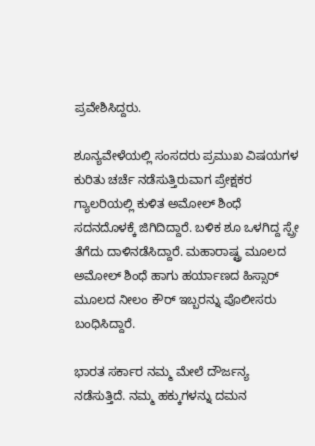ಪ್ರವೇಶಿಸಿದ್ದರು.

ಶೂನ್ಯವೇಳೆಯಲ್ಲಿ ಸಂಸದರು ಪ್ರಮುಖ ವಿಷಯಗಳ ಕುರಿತು ಚರ್ಚೆ ನಡೆಸುತ್ತಿರುವಾಗ ಪ್ರೇಕ್ಷಕರ ಗ್ಯಾಲರಿಯಲ್ಲಿ ಕುಳಿತ ಅಮೋಲ್ ಶಿಂಧೆ ಸದನದೊಳಕ್ಕೆ ಜಿಗಿದಿದ್ದಾರೆ. ಬಳಿಕ ಶೂ ಒಳಗಿದ್ದ ಸ್ಪ್ರೇ ತೆಗೆದು ದಾಳಿನಡೆಸಿದ್ದಾರೆ. ಮಹಾರಾಷ್ಟ್ರ ಮೂಲದ ಅಮೋಲ್ ಶಿಂಧೆ ಹಾಗು ಹರ್ಯಾಣದ ಹಿಸ್ಸಾರ್ ಮೂಲದ ನೀಲಂ ಕೌರ್ ಇಬ್ಬರನ್ನು ಪೊಲೀಸರು ಬಂಧಿಸಿದ್ದಾರೆ.

ಭಾರತ ಸರ್ಕಾರ ನಮ್ಮ ಮೇಲೆ ದೌರ್ಜನ್ಯ ನಡೆಸುತ್ತಿದೆ. ನಮ್ಮ ಹಕ್ಕುಗಳನ್ನು ದಮನ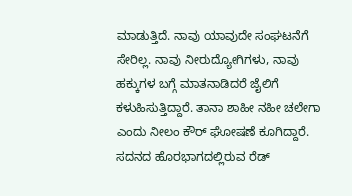ಮಾಡುತ್ತಿದೆ. ನಾವು ಯಾವುದೇ ಸಂಘಟನೆಗೆ ಸೇರಿಲ್ಲ. ನಾವು ನೀರುದ್ಯೋಗಿಗಳು, ನಾವು ಹಕ್ಕುಗಳ ಬಗ್ಗೆ ಮಾತನಾಡಿದರೆ ಜೈಲಿಗೆ ಕಳುಹಿಸುತ್ತಿದ್ದಾರೆ. ತಾನಾ ಶಾಹೀ ನಹೀ ಚಲೇಗಾ ಎಂದು ನೀಲಂ ಕೌರ್ ಘೋಷಣೆ ಕೂಗಿದ್ದಾರೆ. ಸದನದ ಹೊರಭಾಗದಲ್ಲಿರುವ ರೆಡ್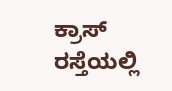ಕ್ರಾಸ್ ರಸ್ತೆಯಲ್ಲಿ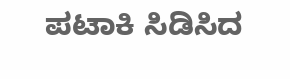ಪಟಾಕಿ ಸಿಡಿಸಿದ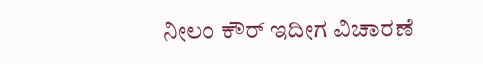ನೀಲಂ ಕೌರ್ ಇದೀಗ ವಿಚಾರಣೆ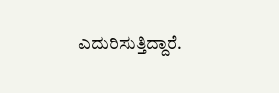ಎದುರಿಸುತ್ತಿದ್ದಾರೆ.